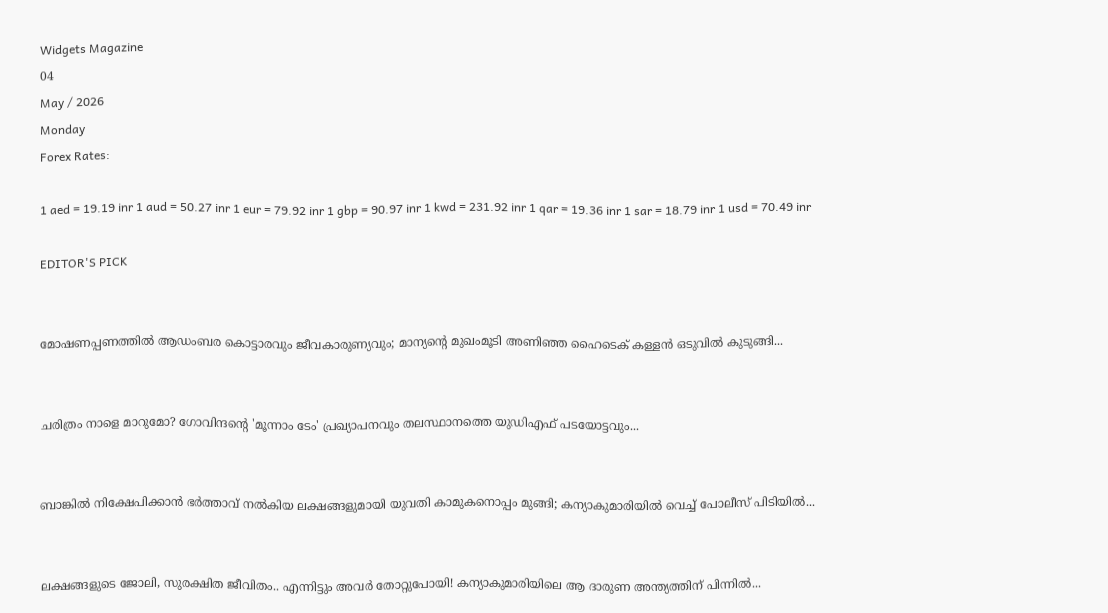Widgets Magazine
04
May / 2026
Monday
Forex Rates:

1 aed = 19.19 inr 1 aud = 50.27 inr 1 eur = 79.92 inr 1 gbp = 90.97 inr 1 kwd = 231.92 inr 1 qar = 19.36 inr 1 sar = 18.79 inr 1 usd = 70.49 inr

EDITOR'S PICK


മോഷണപ്പണത്തിൽ ആഡംബര കൊട്ടാരവും ജീവകാരുണ്യവും; മാന്യന്റെ മുഖംമൂടി അണിഞ്ഞ ഹൈടെക് കള്ളൻ ഒടുവിൽ കുടുങ്ങി...


ചരിത്രം നാളെ മാറുമോ? ഗോവിന്ദന്റെ 'മൂന്നാം ടേം' പ്രഖ്യാപനവും തലസ്ഥാനത്തെ യുഡിഎഫ് പടയോട്ടവും...


ബാങ്കിൽ നിക്ഷേപിക്കാൻ ഭർത്താവ് നൽകിയ ലക്ഷങ്ങളുമായി യുവതി കാമുകനൊപ്പം മുങ്ങി; കന്യാകുമാരിയിൽ വെച്ച് പോലീസ് പിടിയിൽ...


ലക്ഷങ്ങളുടെ ജോലി, സുരക്ഷിത ജീവിതം.. എന്നിട്ടും അവർ തോറ്റുപോയി! കന്യാകുമാരിയിലെ ആ ദാരുണ അന്ത്യത്തിന് പിന്നിൽ...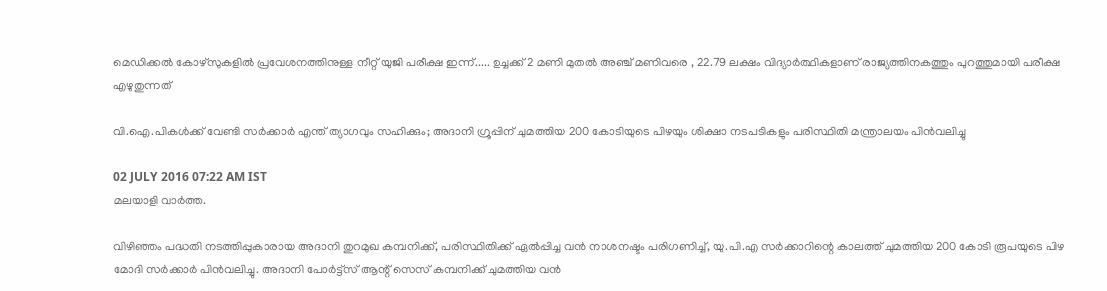മെഡിക്കല്‍ കോഴ്‌സുകളില്‍ പ്രവേശനത്തിനുള്ള നീറ്റ് യുജി പരീക്ഷ ഇന്ന്..... ഉച്ചക്ക് 2 മണി മുതല്‍ അഞ്ച് മണിവരെ , 22.79 ലക്ഷം വിദ്യാര്‍ത്ഥികളാണ് രാജ്യത്തിനകത്തും പുറത്തുമായി പരീക്ഷ എഴുതുന്നത്

വി.ഐ.പികള്‍ക്ക് വേണ്ടി സര്‍ക്കാര്‍ എന്ത് ത്യാഗവും സഹിക്കും; അദാനി ഗ്രൂപ്പിന് ചുമത്തിയ 200 കോടിയുടെ പിഴയും ശിക്ഷാ നടപടികളും പരിസ്ഥിതി മന്ത്രാലയം പിന്‍വലിച്ചു

02 JULY 2016 07:22 AM IST
മലയാളി വാര്‍ത്ത.

വിഴിഞ്ഞം പദ്ധതി നടത്തിപ്പുകാരായ അദാനി തുറമുഖ കമ്പനിക്ക്, പരിസ്ഥിതിക്ക് ഏല്‍പ്പിച്ച വന്‍ നാശനഷ്ടം പരിഗണിച്ച്, യു.പി.എ സര്‍ക്കാറിന്റെ കാലത്ത് ചുമത്തിയ 200 കോടി രൂപയുടെ പിഴ മോദി സര്‍ക്കാര്‍ പിന്‍വലിച്ചു. അദാനി പോര്‍ട്ട്‌സ് ആന്റ് സെസ് കമ്പനിക്ക് ചുമത്തിയ വന്‍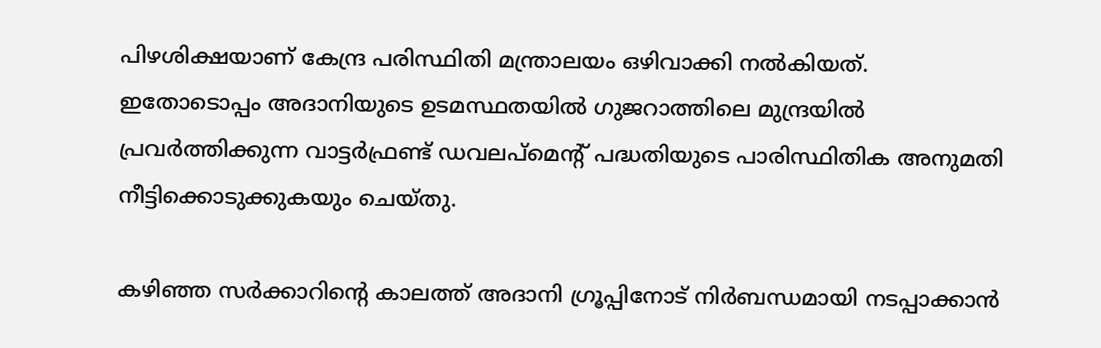പിഴശിക്ഷയാണ് കേന്ദ്ര പരിസ്ഥിതി മന്ത്രാലയം ഒഴിവാക്കി നല്‍കിയത്. ഇതോടൊപ്പം അദാനിയുടെ ഉടമസ്ഥതയില്‍ ഗുജറാത്തിലെ മുന്ദ്രയില്‍ പ്രവര്‍ത്തിക്കുന്ന വാട്ടര്‍ഫ്രണ്ട് ഡവലപ്‌മെന്റ് പദ്ധതിയുടെ പാരിസ്ഥിതിക അനുമതി നീട്ടിക്കൊടുക്കുകയും ചെയ്തു.

കഴിഞ്ഞ സര്‍ക്കാറിന്റെ കാലത്ത് അദാനി ഗ്രൂപ്പിനോട് നിര്‍ബന്ധമായി നടപ്പാക്കാന്‍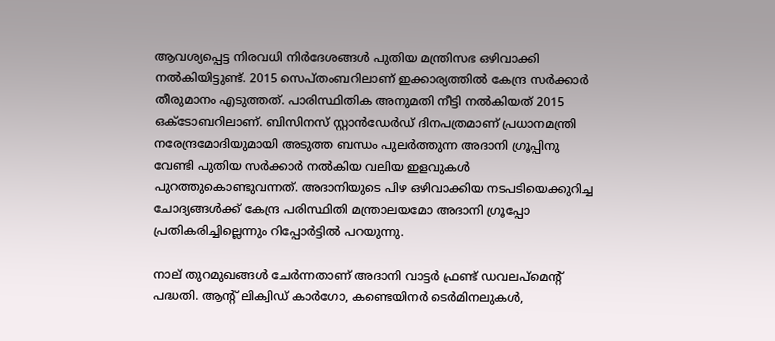ആവശ്യപ്പെട്ട നിരവധി നിര്‍ദേശങ്ങള്‍ പുതിയ മന്ത്രിസഭ ഒഴിവാക്കി നല്‍കിയിട്ടുണ്ട്. 2015 സെപ്തംബറിലാണ് ഇക്കാര്യത്തില്‍ കേന്ദ്ര സര്‍ക്കാര്‍ തീരുമാനം എടുത്തത്. പാരിസ്ഥിതിക അനുമതി നീട്ടി നല്‍കിയത് 2015 ഒക്‌ടോബറിലാണ്. ബിസിനസ് സ്റ്റാന്‍ഡേര്‍ഡ് ദിനപത്രമാണ് പ്രധാനമന്ത്രി നരേന്ദ്രമോദിയുമായി അടുത്ത ബന്ധം പുലര്‍ത്തുന്ന അദാനി ഗ്രൂപ്പിനു വേണ്ടി പുതിയ സര്‍ക്കാര്‍ നല്‍കിയ വലിയ ഇളവുകള്‍ പുറത്തുകൊണ്ടുവന്നത്. അദാനിയുടെ പിഴ ഒഴിവാക്കിയ നടപടിയെക്കുറിച്ച ചോദ്യങ്ങള്‍ക്ക് കേന്ദ്ര പരിസ്ഥിതി മന്ത്രാലയമോ അദാനി ഗ്രൂപ്പോ പ്രതികരിച്ചില്ലെന്നും റിപ്പോര്‍ട്ടില്‍ പറയുന്നു.

നാല് തുറമുഖങ്ങള്‍ ചേര്‍ന്നതാണ് അദാനി വാട്ടര്‍ ഫ്രണ്ട് ഡവലപ്‌മെന്റ് പദ്ധതി. ആന്റ് ലിക്വിഡ് കാര്‍ഗോ, കണ്ടെയിനര്‍ ടെര്‍മിനലുകള്‍,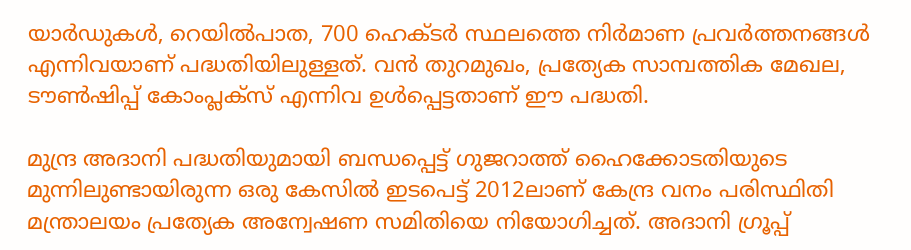യാര്‍ഡുകള്‍, റെയില്‍പാത, 700 ഹെക്ടര്‍ സ്ഥലത്തെ നിര്‍മാണ പ്രവര്‍ത്തനങ്ങള്‍ എന്നിവയാണ് പദ്ധതിയിലുള്ളത്. വന്‍ തുറമുഖം, പ്രത്യേക സാമ്പത്തിക മേഖല, ടൗണ്‍ഷിപ്പ് കോംപ്ലക്‌സ് എന്നിവ ഉള്‍പ്പെട്ടതാണ് ഈ പദ്ധതി.

മുന്ദ്ര അദാനി പദ്ധതിയുമായി ബന്ധപ്പെട്ട് ഗുജറാത്ത് ഹൈക്കോടതിയുടെ മുന്നിലുണ്ടായിരുന്ന ഒരു കേസില്‍ ഇടപെട്ട് 2012ലാണ് കേന്ദ്ര വനം പരിസ്ഥിതി മന്ത്രാലയം പ്രത്യേക അന്വേഷണ സമിതിയെ നിയോഗിച്ചത്. അദാനി ഗ്രൂപ്പ്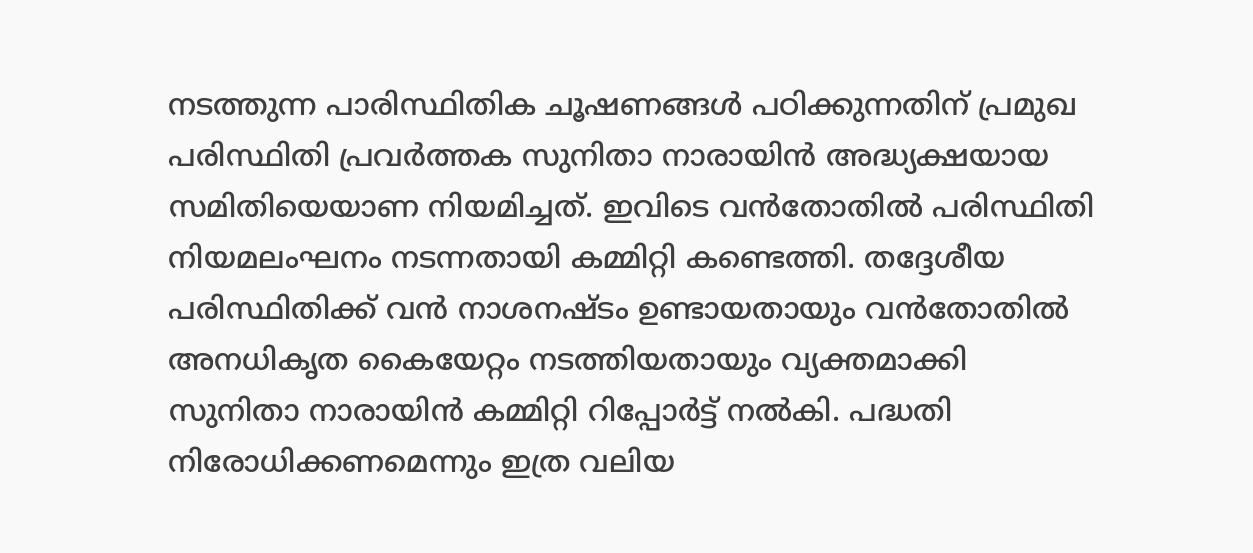നടത്തുന്ന പാരിസ്ഥിതിക ചൂഷണങ്ങള്‍ പഠിക്കുന്നതിന് പ്രമുഖ പരിസ്ഥിതി പ്രവര്‍ത്തക സുനിതാ നാരായിന്‍ അദ്ധ്യക്ഷയായ സമിതിയെയാണ നിയമിച്ചത്. ഇവിടെ വന്‍തോതില്‍ പരിസ്ഥിതി നിയമലംഘനം നടന്നതായി കമ്മിറ്റി കണ്ടെത്തി. തദ്ദേശീയ പരിസ്ഥിതിക്ക് വന്‍ നാശനഷ്ടം ഉണ്ടായതായും വന്‍തോതില്‍ അനധികൃത കൈയേറ്റം നടത്തിയതായും വ്യക്തമാക്കി സുനിതാ നാരായിന്‍ കമ്മിറ്റി റിപ്പോര്‍ട്ട് നല്‍കി. പദ്ധതി നിരോധിക്കണമെന്നും ഇത്ര വലിയ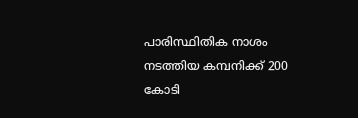പാരിസ്ഥിതിക നാശം നടത്തിയ കമ്പനിക്ക് 200 കോടി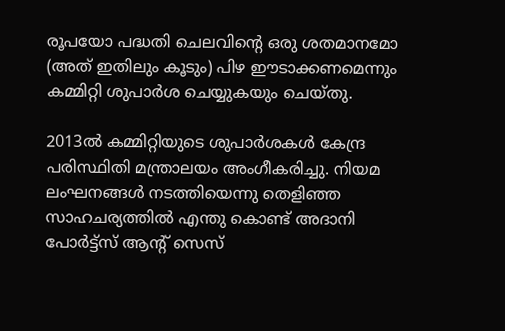രൂപയോ പദ്ധതി ചെലവിന്റെ ഒരു ശതമാനമോ (അത് ഇതിലും കൂടും) പിഴ ഈടാക്കണമെന്നും കമ്മിറ്റി ശുപാര്‍ശ ചെയ്യുകയും ചെയ്തു.

2013ല്‍ കമ്മിറ്റിയുടെ ശുപാര്‍ശകള്‍ കേന്ദ്ര പരിസ്ഥിതി മന്ത്രാലയം അംഗീകരിച്ചു. നിയമ ലംഘനങ്ങള്‍ നടത്തിയെന്നു തെളിഞ്ഞ സാഹചര്യത്തില്‍ എന്തു കൊണ്ട് അദാനി പോര്‍ട്ട്‌സ് ആന്റ് സെസ്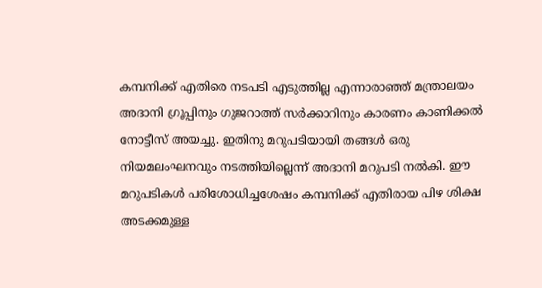കമ്പനിക്ക് എതിരെ നടപടി എടുത്തില്ല എന്നാരാഞ്ഞ് മന്ത്രാലയം അദാനി ഗ്രൂപ്പിനും ഗുജറാത്ത് സര്‍ക്കാറിനും കാരണം കാണിക്കല്‍ നോട്ടീസ് അയച്ചു. ഇതിനു മറുപടിയായി തങ്ങള്‍ ഒരു നിയമലംഘനവും നടത്തിയില്ലെന്ന് അദാനി മറുപടി നല്‍കി. ഈ മറുപടികള്‍ പരിശോധിച്ചശേഷം കമ്പനിക്ക് എതിരായ പിഴ ശിക്ഷ അടക്കമുള്ള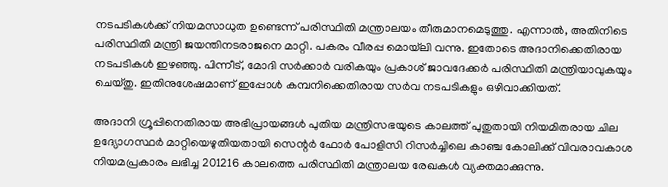നടപടികള്‍ക്ക് നിയമസാധുത ഉണ്ടെന്ന് പരിസ്ഥിതി മന്ത്രാലയം തീരുമാനമെടുത്തു. എന്നാല്‍, അതിനിടെ പരിസ്ഥിതി മന്ത്രി ജയന്തിനടരാജനെ മാറ്റി. പകരം വീരപ്പ മൊയ്‌ലി വന്നു. ഇതോടെ അദാനിക്കെതിരായ നടപടികള്‍ ഇഴഞ്ഞു. പിന്നീട്, മോദി സര്‍ക്കാര്‍ വരികയും പ്രകാശ് ജാവദേക്കര്‍ പരിസ്ഥിതി മന്ത്രിയാവുകയും ചെയ്തു. ഇതിനുശേഷമാണ് ഇപ്പോള്‍ കമ്പനിക്കെതിരായ സര്‍വ നടപടികളും ഒഴിവാക്കിയത്.

അദാനി ഗ്രൂപ്പിനെതിരായ അഭിപ്രായങ്ങള്‍ പുതിയ മന്ത്രിസഭയുടെ കാലത്ത് പുതുതായി നിയമിതരായ ചില ഉദ്യോഗസ്ഥര്‍ മാറ്റിയെഴുതിയതായി സെന്റര്‍ ഫോര്‍ പോളിസി റിസര്‍ച്ചിലെ കാഞ്ച കോലിക്ക് വിവരാവകാശ നിയമപ്രകാരം ലഭിച്ച 201216 കാലത്തെ പരിസ്ഥിതി മന്ത്രാലയ രേഖകള്‍ വ്യക്തമാക്കുന്നു.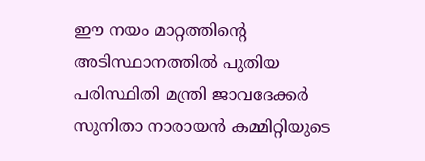ഈ നയം മാറ്റത്തിന്റെ അടിസ്ഥാനത്തില്‍ പുതിയ പരിസ്ഥിതി മന്ത്രി ജാവദേക്കര്‍ സുനിതാ നാരായന്‍ കമ്മിറ്റിയുടെ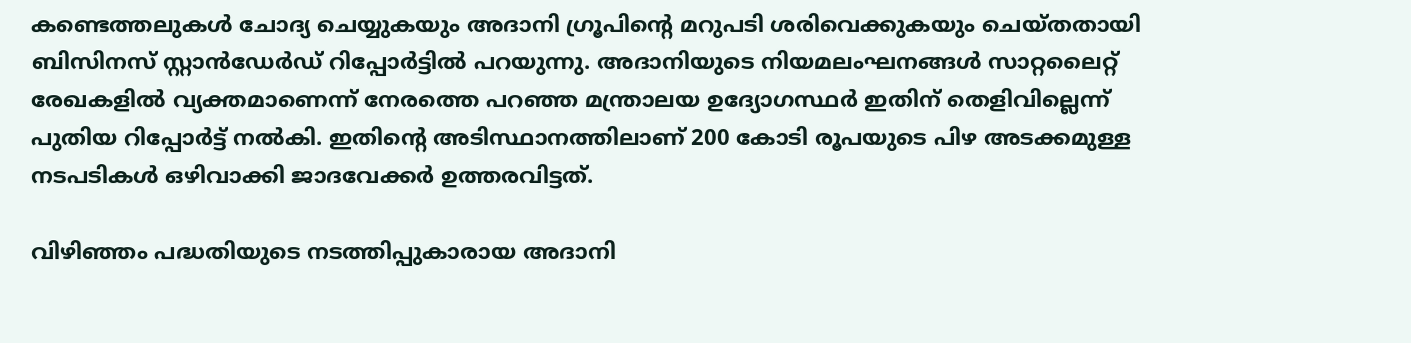കണ്ടെത്തലുകള്‍ ചോദ്യ ചെയ്യുകയും അദാനി ഗ്രൂപിന്റെ മറുപടി ശരിവെക്കുകയും ചെയ്തതായി ബിസിനസ് സ്റ്റാന്‍ഡേര്‍ഡ് റിപ്പോര്‍ട്ടില്‍ പറയുന്നു. അദാനിയുടെ നിയമലംഘനങ്ങള്‍ സാറ്റലൈറ്റ് രേഖകളില്‍ വ്യക്തമാണെന്ന് നേരത്തെ പറഞ്ഞ മന്ത്രാലയ ഉദ്യോഗസ്ഥര്‍ ഇതിന് തെളിവില്ലെന്ന് പുതിയ റിപ്പോര്‍ട്ട് നല്‍കി. ഇതിന്റെ അടിസ്ഥാനത്തിലാണ് 200 കോടി രൂപയുടെ പിഴ അടക്കമുള്ള നടപടികള്‍ ഒഴിവാക്കി ജാദവേക്കര്‍ ഉത്തരവിട്ടത്.

വിഴിഞ്ഞം പദ്ധതിയുടെ നടത്തിപ്പുകാരായ അദാനി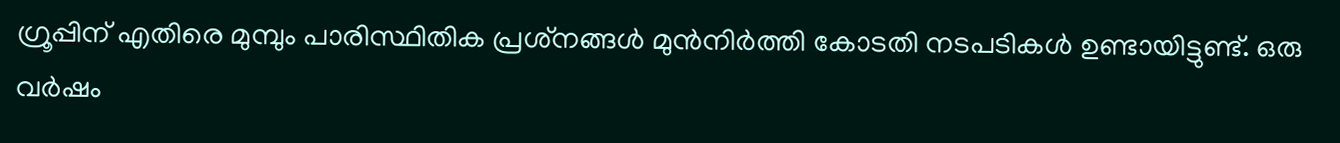ഗ്രൂപ്പിന് എതിരെ മുമ്പും പാരിസ്ഥിതിക പ്രശ്‌നങ്ങള്‍ മുന്‍നിര്‍ത്തി കോടതി നടപടികള്‍ ഉണ്ടായിട്ടുണ്ട്. ഒരു വര്‍ഷം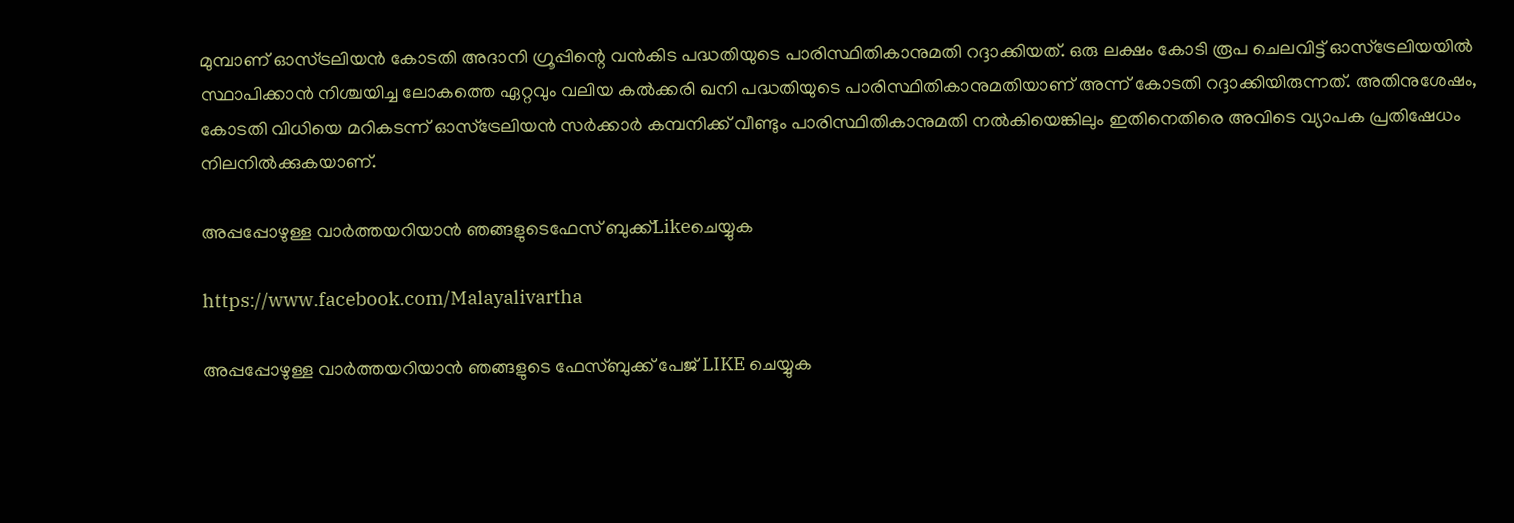മുമ്പാണ് ഓസ്ട്രലിയന്‍ കോടതി അദാനി ഗ്രൂപ്പിന്റെ വന്‍കിട പദ്ധതിയുടെ പാരിസ്ഥിതികാനുമതി റദ്ദാക്കിയത്. ഒരു ലക്ഷം കോടി രൂപ ചെലവിട്ട് ഓസ്‌ട്രേലിയയില്‍ സ്ഥാപിക്കാന്‍ നിശ്ചയിച്ച ലോകത്തെ ഏറ്റവും വലിയ കല്‍ക്കരി ഖനി പദ്ധതിയുടെ പാരിസ്ഥിതികാനുമതിയാണ് അന്ന് കോടതി റദ്ദാക്കിയിരുന്നത്. അതിനുശേഷം, കോടതി വിധിയെ മറികടന്ന് ഓസ്‌ട്രേലിയന്‍ സര്‍ക്കാര്‍ കമ്പനിക്ക് വീണ്ടും പാരിസ്ഥിതികാനുമതി നല്‍കിയെങ്കിലും ഇതിനെതിരെ അവിടെ വ്യാപക പ്രതിഷേധം നിലനില്‍ക്കുകയാണ്.

അപ്പപ്പോഴുള്ള വാര്‍ത്തയറിയാന്‍ ഞങ്ങളുടെഫേസ്‌ ബുക്ക്‌Likeചെയ്യുക

https://www.facebook.com/Malayalivartha

അപ്പപ്പോഴുള്ള വാര്‍ത്തയറിയാന്‍ ഞങ്ങളുടെ ഫേസ്‌ബുക്ക്‌ പേജ് LIKE ചെയ്യുക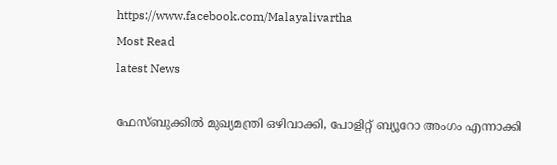https://www.facebook.com/Malayalivartha
Most Read
latest News

ഫേസ്ബുക്കിൽ മുഖ്യമന്ത്രി ഒഴിവാക്കി, പോളിറ്റ് ബ്യൂറോ അംഗം എന്നാക്കി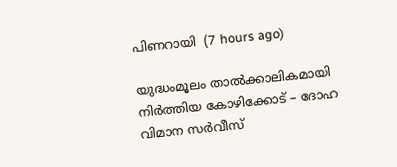പിണറായി  (7 hours ago)

യുദ്ധംമൂലം താൽക്കാലികമായി നിർത്തിയ കോഴിക്കോട് – ദോഹ വിമാന സർവീസ്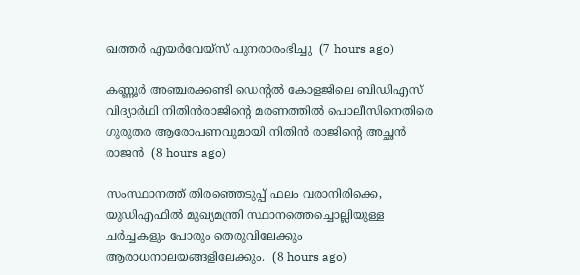ഖത്തർ എയർവേയ്സ് പുനരാരംഭിച്ചു  (7 hours ago)

കണ്ണൂർ അഞ്ചരക്കണ്ടി ഡെന്റൽ കോളജിലെ ബിഡിഎസ് വിദ്യാർഥി നിതിൻരാജിന്റെ മരണത്തിൽ പൊലീസിനെതിരെ ഗുരുതര ആരോപണവുമായി നിതിൻ രാജിന്റെ അച്ഛൻ രാജൻ  (8 hours ago)

സംസ്ഥാനത്ത് തിരഞ്ഞെടുപ്പ് ഫലം വരാനിരിക്കെ, യുഡിഎഫിൽ മുഖ്യമന്ത്രി സ്ഥാനത്തെച്ചൊല്ലിയുള്ള ചർച്ചകളും പോരും തെരുവിലേക്കും ആരാധനാലയങ്ങളിലേക്കും.  (8 hours ago)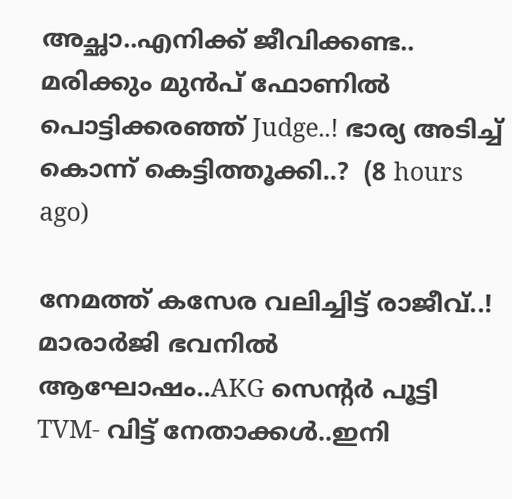അച്ഛാ..എനിക്ക് ജീവിക്കണ്ട.. മരിക്കും മുൻപ് ഫോണിൽ പൊട്ടിക്കരഞ്ഞ് Judge..! ഭാര്യ അടിച്ച് കൊന്ന് കെട്ടിത്തൂക്കി..?  (8 hours ago)

നേമത്ത് കസേര വലിച്ചിട്ട് രാജീവ്..! മാരാർജി ഭവനിൽ ആഘോഷം..AKG സെന്റർ പൂട്ടി TVM- വിട്ട് നേതാക്കൾ..ഇനി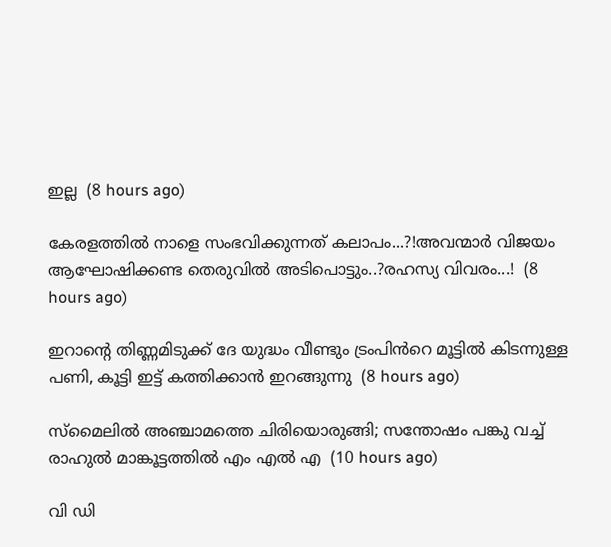ഇല്ല  (8 hours ago)

കേരളത്തിൽ നാളെ സംഭവിക്കുന്നത് കലാപം...?!അവന്മാർ വിജയം ആഘോഷിക്കണ്ട തെരുവിൽ അടിപൊട്ടും..?രഹസ്യ വിവരം...!  (8 hours ago)

ഇറാന്റെ തിണ്ണമിടുക്ക് ദേ യുദ്ധം വീണ്ടും ട്രംപിൻറെ മൂട്ടിൽ കിടന്നുള്ള പണി, കൂട്ടി ഇട്ട് കത്തിക്കാൻ ഇറങ്ങുന്നു  (8 hours ago)

സ്മൈലിൽ അഞ്ചാമത്തെ ചിരിയൊരുങ്ങി; സന്തോഷം പങ്കു വച്ച് രാഹുൽ മാങ്കൂട്ടത്തിൽ എം എൽ എ  (10 hours ago)

വി ഡി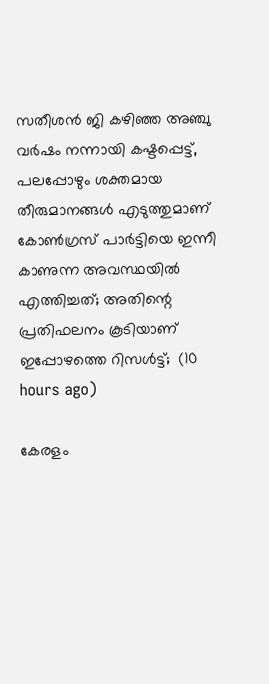സതീശൻ ജി കഴിഞ്ഞ അഞ്ചു വർഷം നന്നായി കഷ്ടപ്പെട്ട്, പലപ്പോഴും ശക്തമായ തീരുമാനങ്ങൾ എടുത്തുമാണ് കോൺഗ്രസ്‌ പാർട്ടിയെ ഇന്നീ കാണുന്ന അവസ്ഥയിൽ എത്തിച്ചത്; അതിന്റെ പ്രതിഫലനം കൂടിയാണ് ഇപ്പോഴത്തെ റിസൾട്ട്‌;  (10 hours ago)

കേരളം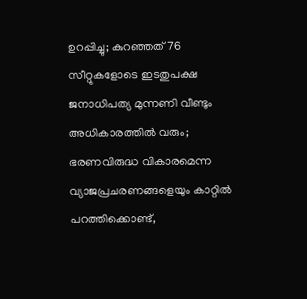ഉറപ്പിച്ചു; കുറഞ്ഞത് 76 സീറ്റുകളോടെ ഇടതുപക്ഷ ജനാധിപത്യ മുന്നണി വീണ്ടും അധികാരത്തിൽ വരും; ഭരണവിരുദ്ധ വികാരമെന്ന വ്യാജപ്രചരണങ്ങളെയും കാറ്റിൽ പറത്തിക്കൊണ്ട്,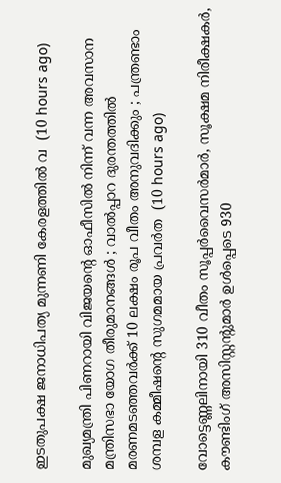ഇടതുപക്ഷ ജനാധിപത്യ മുന്നണി കേരളത്തിൽ വ  (10 hours ago)

മുഖ്യമന്ത്രി പിണറായി വിജയന്റെ ഓഫീസിൽ നിന്ന് വന്ന അവസാന മന്ത്രിസഭാ യോഗ തീരുമാനങ്ങൾ ; വാല്‍പ്പാറ ദുരന്തത്തിൽ മരണമടഞ്ഞവർക്ക് 10 ലക്ഷം രൂപ വീതം അനുവദിക്കും ; പന്ത്രണ്ടാം ശമ്പള കമ്മീഷൻ്റെ സുഗമമായ പ്രവർത  (10 hours ago)

വോട്ടെണ്ണലിനായി 310 വീതം സൂപ്പർവൈസർമാർ, സൂക്ഷമ നിരീക്ഷകർ, കൗണ്ടിംഗ് അസിസ്റ്റന്റുമാർ ഉൾപ്പെടെ 930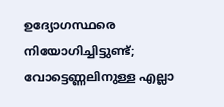ഉദ്യോഗസ്ഥരെ നിയോഗിച്ചിട്ടുണ്ട്; വോട്ടെണ്ണലിനുള്ള എല്ലാ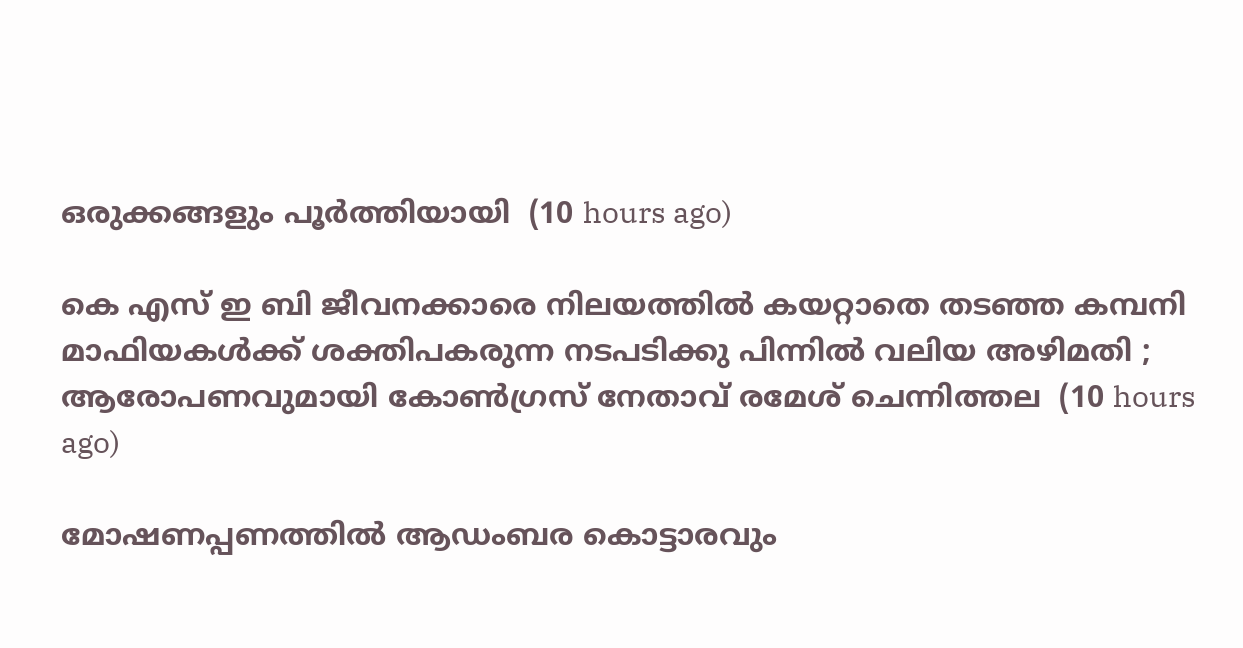ഒരുക്കങ്ങളും പൂർത്തിയായി  (10 hours ago)

കെ എസ് ഇ ബി ജീവനക്കാരെ നിലയത്തിൽ കയറ്റാതെ തടഞ്ഞ കമ്പനി മാഫിയകൾക്ക് ശക്തിപകരുന്ന നടപടിക്കു പിന്നിൽ വലിയ അഴിമതി ; ആരോപണവുമായി കോൺഗ്രസ് നേതാവ് രമേശ്‌ ചെന്നിത്തല  (10 hours ago)

മോഷണപ്പണത്തിൽ ആഡംബര കൊട്ടാരവും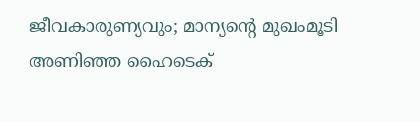ജീവകാരുണ്യവും; മാന്യന്റെ മുഖംമൂടി അണിഞ്ഞ ഹൈടെക്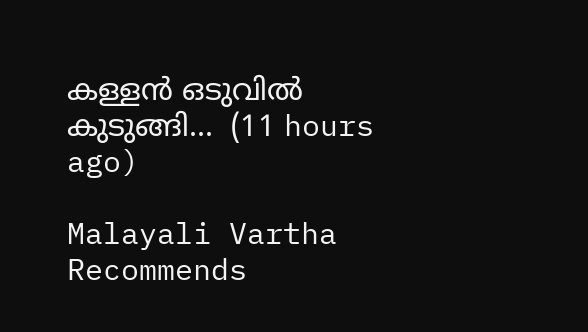കള്ളൻ ഒടുവിൽ കുടുങ്ങി...  (11 hours ago)

Malayali Vartha Recommends